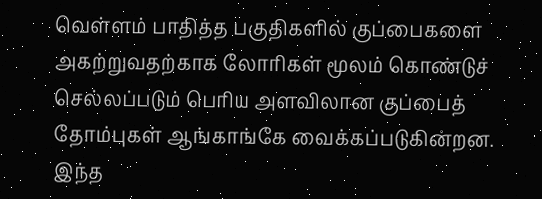வெள்ளம் பாதித்த பகுதிகளில் குப்பைகளை அகற்றுவதற்காக லோரிகள் மூலம் கொண்டுச் செல்லப்படும் பெரிய அளவிலான குப்பைத் தோம்புகள் ஆங்காங்கே வைக்கப்படுகின்றன. இந்த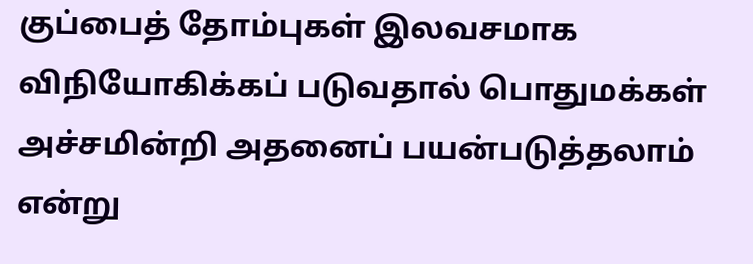குப்பைத் தோம்புகள் இலவசமாக விநியோகிக்கப் படுவதால் பொதுமக்கள் அச்சமின்றி அதனைப் பயன்படுத்தலாம் என்று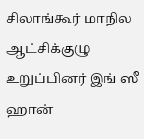சிலாங்கூர் மாநில ஆட்சிக்குழு உறுப்பினர் இங் ஸீ ஹான்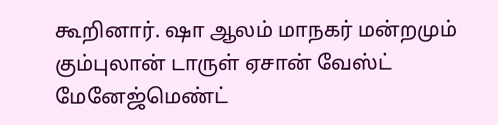கூறினார். ஷா ஆலம் மாநகர் மன்றமும் கும்புலான் டாருள் ஏசான் வேஸ்ட் மேனேஜ்மெண்ட்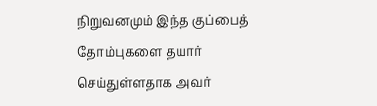நிறுவனமும் இந்த குப்பைத் தோம்புகளை தயார் செய்துள்ளதாக அவர்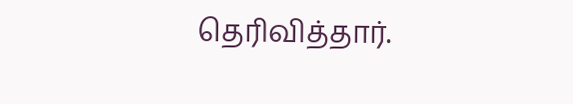தெரிவித்தார்.